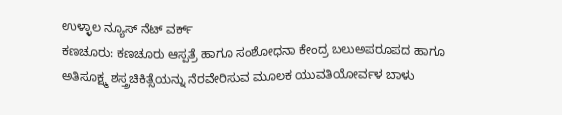ಉಳ್ಳಾಲ ನ್ಯೂಸ್ ನೆಟ್ ವರ್ಕ್
ಕಣಚೂರು: ಕಣಚೂರು ಆಸ್ಪತ್ರೆ ಹಾಗೂ ಸಂಶೋಧನಾ ಕೇಂದ್ರ ಬಲುಅಪರೂಪದ ಹಾಗೂ ಅತಿಸೂಕ್ಷ್ಮ ಶಸ್ತ್ರಚಿಕಿತ್ಸೆಯನ್ನು ನೆರವೇರಿಸುವ ಮೂಲಕ ಯುವತಿಯೋರ್ವಳ ಬಾಳು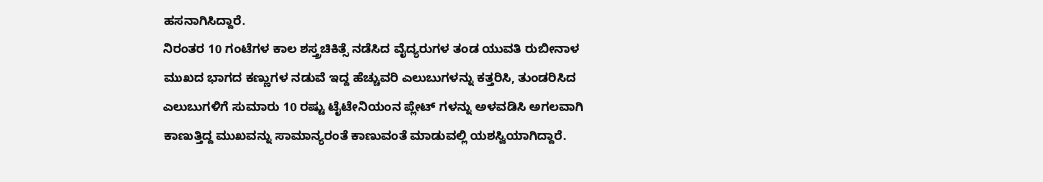ಹಸನಾಗಿಸಿದ್ದಾರೆ.
ನಿರಂತರ 10 ಗಂಟೆಗಳ ಕಾಲ ಶಸ್ತ್ರಚಿಕಿತ್ಸೆ ನಡೆಸಿದ ವೈದ್ಯರುಗಳ ತಂಡ ಯುವತಿ ರುಬೀನಾಳ ಮುಖದ ಭಾಗದ ಕಣ್ಣುಗಳ ನಡುವೆ ಇದ್ದ ಹೆಚ್ಚುವರಿ ಎಲುಬುಗಳನ್ನು ಕತ್ತರಿಸಿ, ತುಂಡರಿಸಿದ ಎಲುಬುಗಳಿಗೆ ಸುಮಾರು 10 ರಷ್ಟು ಟೈಟೇನಿಯಂನ ಪ್ಲೇಟ್ ಗಳನ್ನು ಅಳವಡಿಸಿ ಅಗಲವಾಗಿ ಕಾಣುತ್ತಿದ್ದ ಮುಖವನ್ನು ಸಾಮಾನ್ಯರಂತೆ ಕಾಣುವಂತೆ ಮಾಡುವಲ್ಲಿ ಯಶಸ್ವಿಯಾಗಿದ್ದಾರೆ.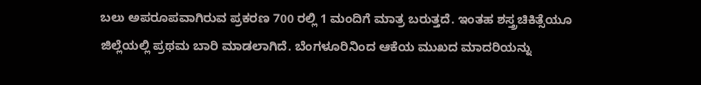ಬಲು ಅಪರೂಪವಾಗಿರುವ ಪ್ರಕರಣ 700 ರಲ್ಲಿ 1 ಮಂದಿಗೆ ಮಾತ್ರ ಬರುತ್ತದೆ. ಇಂತಹ ಶಸ್ತ್ರಚಿಕಿತ್ಸೆಯೂ ಜಿಲ್ಲೆಯಲ್ಲಿ ಪ್ರಥಮ ಬಾರಿ ಮಾಡಲಾಗಿದೆ. ಬೆಂಗಳೂರಿನಿಂದ ಆಕೆಯ ಮುಖದ ಮಾದರಿಯನ್ನು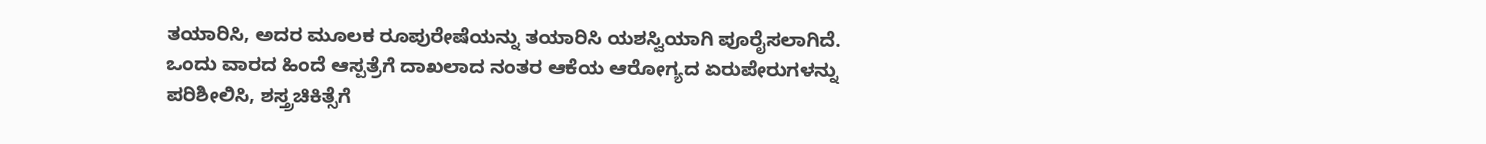ತಯಾರಿಸಿ, ಅದರ ಮೂಲಕ ರೂಪುರೇಷೆಯನ್ನು ತಯಾರಿಸಿ ಯಶಸ್ವಿಯಾಗಿ ಪೂರೈಸಲಾಗಿದೆ. ಒಂದು ವಾರದ ಹಿಂದೆ ಆಸ್ಪತ್ರೆಗೆ ದಾಖಲಾದ ನಂತರ ಆಕೆಯ ಆರೋಗ್ಯದ ಏರುಪೇರುಗಳನ್ನು ಪರಿಶೀಲಿಸಿ, ಶಸ್ತ್ರಚಿಕಿತ್ಸೆಗೆ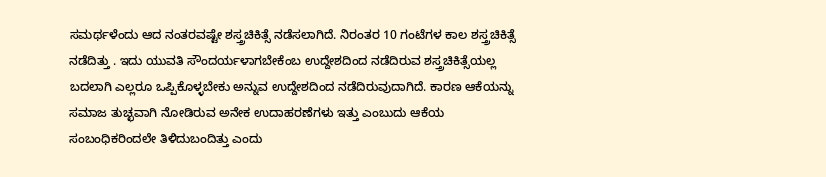ಸಮರ್ಥಳೆಂದು ಆದ ನಂತರವಷ್ಟೇ ಶಸ್ತ್ರಚಿಕಿತ್ಸೆ ನಡೆಸಲಾಗಿದೆ. ನಿರಂತರ 10 ಗಂಟೆಗಳ ಕಾಲ ಶಸ್ತ್ರಚಿಕಿತ್ಸೆ ನಡೆದಿತ್ತು . ಇದು ಯುವತಿ ಸೌಂದರ್ಯಳಾಗಬೇಕೆಂಬ ಉದ್ದೇಶದಿಂದ ನಡೆದಿರುವ ಶಸ್ತ್ರಚಿಕಿತ್ಸೆಯಲ್ಲ ಬದಲಾಗಿ ಎಲ್ಲರೂ ಒಪ್ಪಿಕೊಳ್ಳಬೇಕು ಅನ್ನುವ ಉದ್ದೇಶದಿಂದ ನಡೆದಿರುವುದಾಗಿದೆ. ಕಾರಣ ಆಕೆಯನ್ನು ಸಮಾಜ ತುಚ್ಛವಾಗಿ ನೋಡಿರುವ ಅನೇಕ ಉದಾಹರಣೆಗಳು ಇತ್ತು ಎಂಬುದು ಆಕೆಯ ಸಂಬಂಧಿಕರಿಂದಲೇ ತಿಳಿದುಬಂದಿತ್ತು ಎಂದು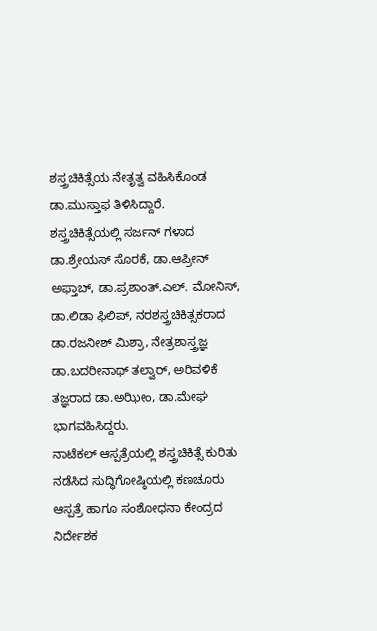ಶಸ್ತ್ರಚಿಕಿತ್ಸೆಯ ನೇತೃತ್ವ ವಹಿಸಿಕೊಂಡ ಡಾ.ಮುಸ್ತಾಫ ತಿಳಿಸಿದ್ದಾರೆ.
ಶಸ್ತ್ರಚಿಕಿತ್ಸೆಯಲ್ಲಿ ಸರ್ಜನ್ ಗಳಾದ ಡಾ.ಶ್ರೇಯಸ್ ಸೊರಕೆ, ಡಾ.ಆಪ್ರೀನ್ ಅಫ್ತಾಬ್, ಡಾ.ಪ್ರಶಾಂತ್.ಎಲ್. ಮೋನಿಸ್, ಡಾ.ಲಿಡಾ ಫಿಲಿಪ್, ನರಶಸ್ತ್ರಚಿಕಿತ್ಸಕರಾದ ಡಾ.ರಜನೀಶ್ ಮಿಶ್ರಾ, ನೇತ್ರಶಾಸ್ತ್ರಜ್ಞ ಡಾ.ಬದರೀನಾಥ್ ತಲ್ವಾರ್, ಅರಿವಳಿಕೆ ತಜ್ಞರಾದ ಡಾ.ಅಝೀಂ, ಡಾ.ಮೇಘ ಭಾಗವಹಿಸಿದ್ದರು.
ನಾಟೆಕಲ್ ಆಸ್ಪತ್ರೆಯಲ್ಲಿ ಶಸ್ತ್ರಚಿಕಿತ್ಸೆ ಕುರಿತು ನಡೆಸಿದ ಸುದ್ಧಿಗೋಷ್ಠಿಯಲ್ಲಿ ಕಣಚೂರು ಆಸ್ಪತ್ರೆ ಹಾಗೂ ಸಂಶೋಧನಾ ಕೇಂದ್ರದ ನಿರ್ದೇಶಕ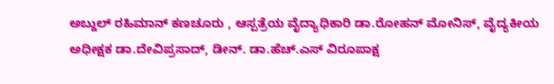ಅಬ್ದುಲ್ ರಹಿಮಾನ್ ಕಣಚೂರು , ಆಸ್ಪತ್ರೆಯ ವೈದ್ಯಾಧಿಕಾರಿ ಡಾ.ರೋಹನ್ ಮೋನಿಸ್, ವೈದ್ಯಕೀಯ ಅಧೀಕ್ಷಕ ಡಾ.ದೇವಿಪ್ರಸಾದ್, ಡೀನ್. ಡಾ.ಹೆಚ್.ಎಸ್ ವಿರೂಪಾಕ್ಷ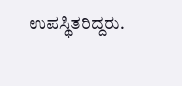ಉಪಸ್ಥಿತರಿದ್ದರು.